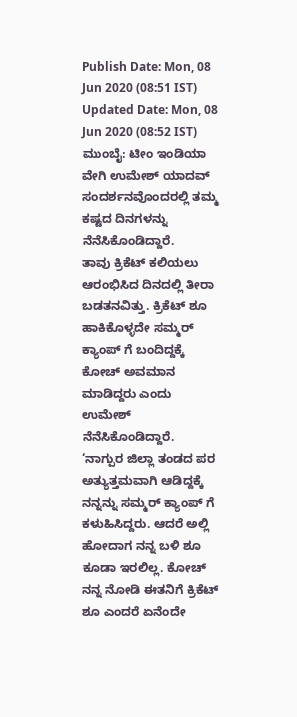Publish Date: Mon, 08 Jun 2020 (08:51 IST)
Updated Date: Mon, 08 Jun 2020 (08:52 IST)
ಮುಂಬೈ: ಟೀಂ ಇಂಡಿಯಾ ವೇಗಿ ಉಮೇಶ್ ಯಾದವ್ ಸಂದರ್ಶನವೊಂದರಲ್ಲಿ ತಮ್ಮ ಕಷ್ಟದ ದಿನಗಳನ್ನು ನೆನೆಸಿಕೊಂಡಿದ್ದಾರೆ.
ತಾವು ಕ್ರಿಕೆಟ್ ಕಲಿಯಲು ಆರಂಭಿಸಿದ ದಿನದಲ್ಲಿ ತೀರಾ ಬಡತನವಿತ್ತು. ಕ್ರಿಕೆಟ್ ಶೂ ಹಾಕಿಕೊಳ್ಳದೇ ಸಮ್ಮರ್ ಕ್ಯಾಂಪ್ ಗೆ ಬಂದಿದ್ದಕ್ಕೆ ಕೋಚ್ ಅವಮಾನ ಮಾಡಿದ್ದರು ಎಂದು ಉಮೇಶ್ ನೆನೆಸಿಕೊಂಡಿದ್ದಾರೆ.
‘ನಾಗ್ಪುರ ಜಿಲ್ಲಾ ತಂಡದ ಪರ ಅತ್ಯುತ್ತಮವಾಗಿ ಆಡಿದ್ದಕ್ಕೆ ನನ್ನನ್ನು ಸಮ್ಮರ್ ಕ್ಯಾಂಪ್ ಗೆ ಕಳುಹಿಸಿದ್ದರು. ಆದರೆ ಅಲ್ಲಿ ಹೋದಾಗ ನನ್ನ ಬಳಿ ಶೂ ಕೂಡಾ ಇರಲಿಲ್ಲ. ಕೋಚ್ ನನ್ನ ನೋಡಿ ಈತನಿಗೆ ಕ್ರಿಕೆಟ್ ಶೂ ಎಂದರೆ ಏನೆಂದೇ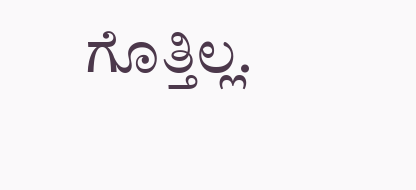ಗೊತ್ತಿಲ್ಲ.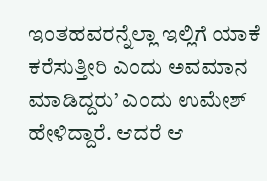ಇಂತಹವರನ್ನೆಲ್ಲಾ ಇಲ್ಲಿಗೆ ಯಾಕೆ ಕರೆಸುತ್ತೀರಿ ಎಂದು ಅವಮಾನ ಮಾಡಿದ್ದರು’ ಎಂದು ಉಮೇಶ್ ಹೇಳಿದ್ದಾರೆ. ಆದರೆ ಆ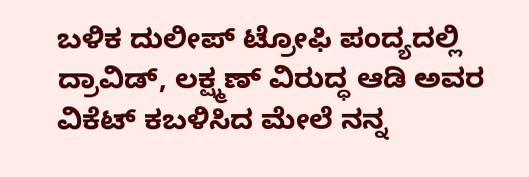ಬಳಿಕ ದುಲೀಪ್ ಟ್ರೋಫಿ ಪಂದ್ಯದಲ್ಲಿ ದ್ರಾವಿಡ್, ಲಕ್ಷ್ಮಣ್ ವಿರುದ್ಧ ಆಡಿ ಅವರ ವಿಕೆಟ್ ಕಬಳಿಸಿದ ಮೇಲೆ ನನ್ನ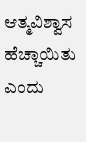ಆತ್ಮವಿಶ್ವಾಸ ಹೆಚ್ಚಾಯಿತು ಎಂದು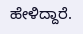ಹೇಳಿದ್ದಾರೆ.